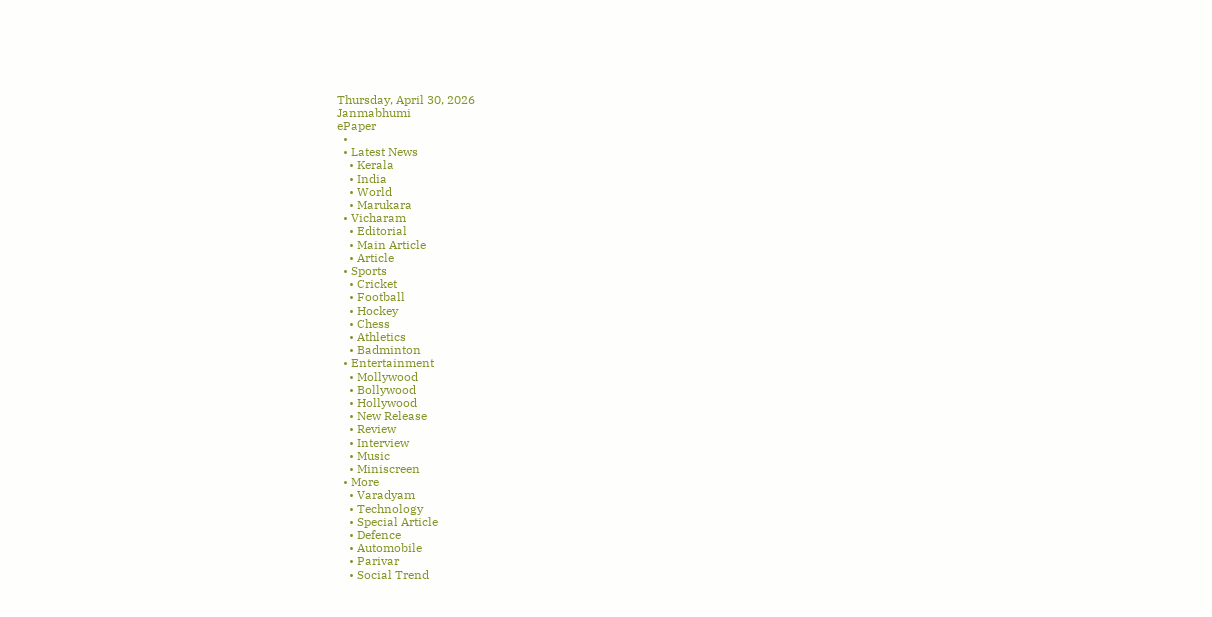Thursday, April 30, 2026
Janmabhumi
ePaper
  •
  • Latest News
    • Kerala
    • India
    • World
    • Marukara
  • Vicharam
    • Editorial
    • Main Article
    • Article
  • Sports
    • Cricket
    • Football
    • Hockey
    • Chess
    • Athletics
    • Badminton
  • Entertainment
    • Mollywood
    • Bollywood
    • Hollywood
    • New Release
    • Review
    • Interview
    • Music
    • Miniscreen
  • More
    • Varadyam
    • Technology
    • Special Article
    • Defence
    • Automobile
    • Parivar
    • Social Trend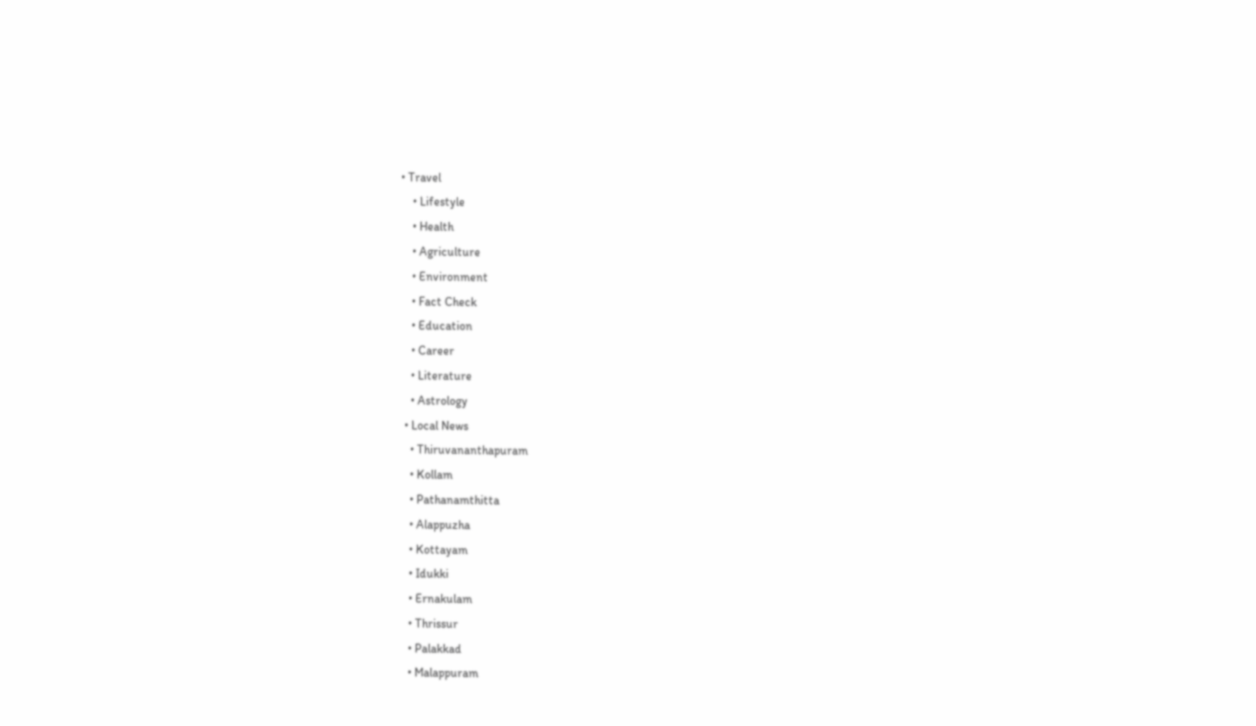• Travel
    • Lifestyle
    • Health
    • Agriculture
    • Environment
    • Fact Check
    • Education
    • Career
    • Literature
    • Astrology
  • Local News
    • Thiruvananthapuram
    • Kollam
    • Pathanamthitta
    • Alappuzha
    • Kottayam
    • Idukki
    • Ernakulam
    • Thrissur
    • Palakkad
    • Malappuram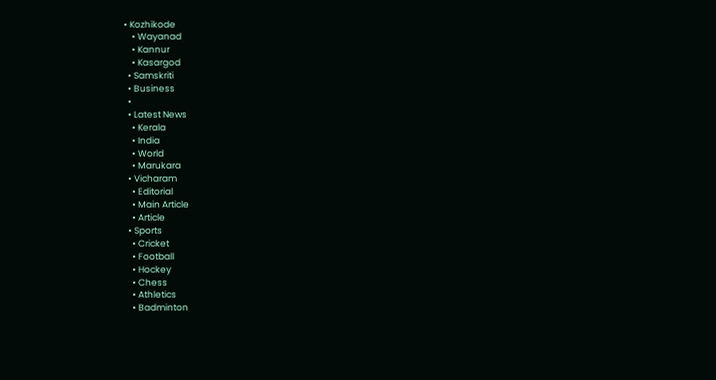• Kozhikode
    • Wayanad
    • Kannur
    • Kasargod
  • Samskriti
  • Business
  •
  • Latest News
    • Kerala
    • India
    • World
    • Marukara
  • Vicharam
    • Editorial
    • Main Article
    • Article
  • Sports
    • Cricket
    • Football
    • Hockey
    • Chess
    • Athletics
    • Badminton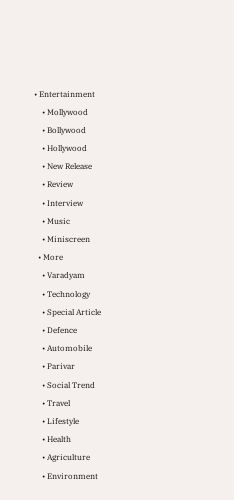• Entertainment
    • Mollywood
    • Bollywood
    • Hollywood
    • New Release
    • Review
    • Interview
    • Music
    • Miniscreen
  • More
    • Varadyam
    • Technology
    • Special Article
    • Defence
    • Automobile
    • Parivar
    • Social Trend
    • Travel
    • Lifestyle
    • Health
    • Agriculture
    • Environment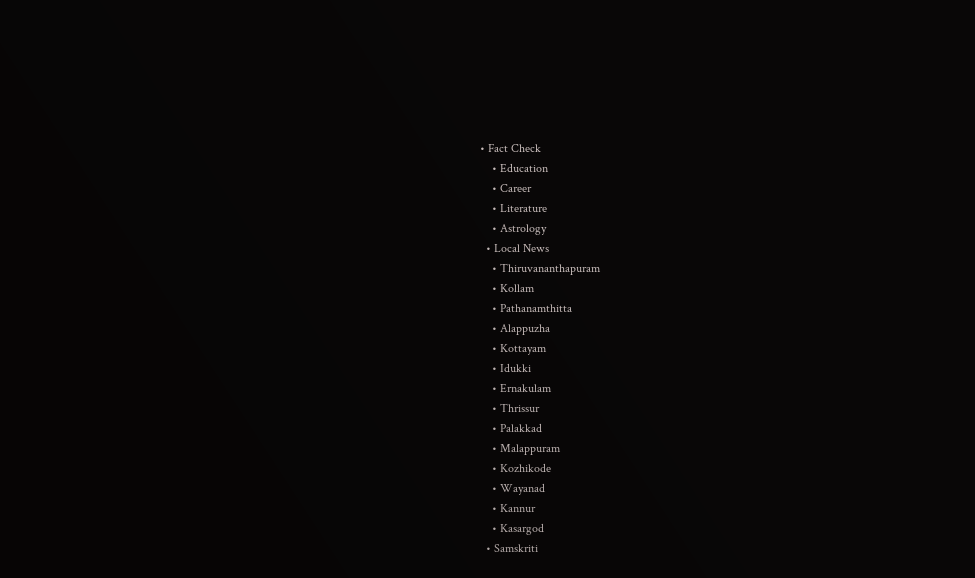• Fact Check
    • Education
    • Career
    • Literature
    • Astrology
  • Local News
    • Thiruvananthapuram
    • Kollam
    • Pathanamthitta
    • Alappuzha
    • Kottayam
    • Idukki
    • Ernakulam
    • Thrissur
    • Palakkad
    • Malappuram
    • Kozhikode
    • Wayanad
    • Kannur
    • Kasargod
  • Samskriti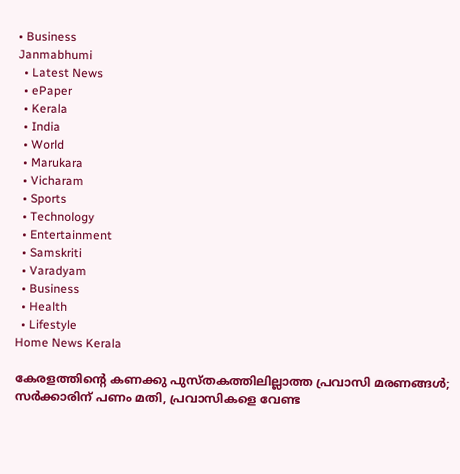• Business
Janmabhumi
  • Latest News
  • ePaper
  • Kerala
  • India
  • World
  • Marukara
  • Vicharam
  • Sports
  • Technology
  • Entertainment
  • Samskriti
  • Varadyam
  • Business
  • Health
  • Lifestyle
Home News Kerala

കേരളത്തിന്റെ കണക്കു പുസ്തകത്തിലില്ലാത്ത പ്രവാസി മരണങ്ങള്‍; സര്‍ക്കാരിന് പണം മതി, പ്രവാസികളെ വേണ്ട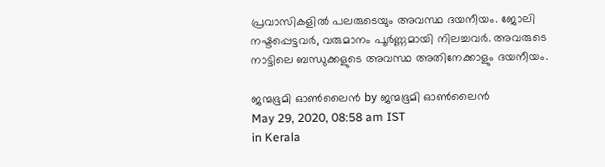പ്രവാസികളില്‍ പലരുടെയും അവസ്ഥ ദയനീയം. ജോലി നഷ്ടപ്പെട്ടവര്‍, വരുമാനം പൂര്‍ണ്ണമായി നിലച്ചവര്‍. അവരുടെ നാട്ടിലെ ബന്ധുക്കളുടെ അവസ്ഥ അതിനേക്കാളും ദയനീയം.

ജന്മഭൂമി ഓണ്‍ലൈന്‍ by ജന്മഭൂമി ഓണ്‍ലൈന്‍
May 29, 2020, 08:58 am IST
in Kerala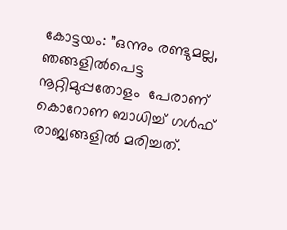കോട്ടയം: ”ഒന്നും രണ്ടുമല്ല, ഞങ്ങളില്‍പെട്ട നൂറ്റിമുപ്പതോളം  പേരാണ് കൊറോണ ബാധിച്ച് ഗള്‍ഫ് രാജ്യങ്ങളില്‍ മരിച്ചത്.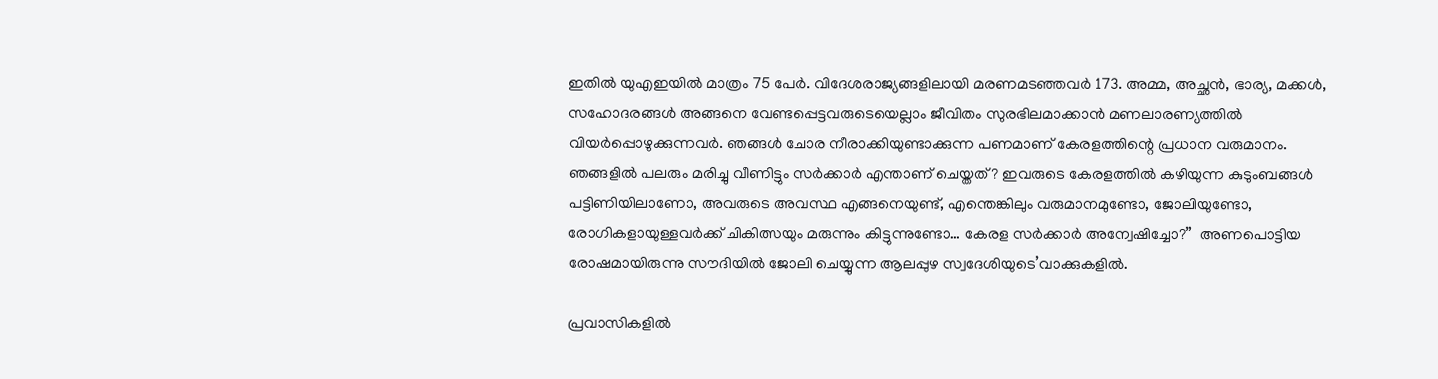ഇതില്‍ യുഎഇയില്‍ മാത്രം 75 പേര്‍. വിദേശരാജ്യങ്ങളിലായി മരണമടഞ്ഞവര്‍ 173. അമ്മ, അച്ഛന്‍, ഭാര്യ, മക്കള്‍, സഹോദരങ്ങള്‍ അങ്ങനെ വേണ്ടപ്പെട്ടവരുടെയെല്ലാം ജീവിതം സുരഭിലമാക്കാന്‍ മണലാരണ്യത്തില്‍ വിയര്‍പ്പൊഴുക്കുന്നവര്‍. ഞങ്ങള്‍ ചോര നീരാക്കിയുണ്ടാക്കുന്ന പണമാണ് കേരളത്തിന്റെ പ്രധാന വരുമാനം. ഞങ്ങളില്‍ പലരും മരിച്ചു വീണിട്ടും സര്‍ക്കാര്‍ എന്താണ് ചെയ്തത്? ഇവരുടെ കേരളത്തില്‍ കഴിയുന്ന കുടുംബങ്ങള്‍ പട്ടിണിയിലാണോ, അവരുടെ അവസ്ഥ എങ്ങനെയുണ്ട്, എന്തെങ്കിലും വരുമാനമുണ്ടോ, ജോലിയുണ്ടോ, രോഗികളായുള്ളവര്‍ക്ക് ചികിത്സയും മരുന്നും കിട്ടുന്നുണ്ടോ… കേരള സര്‍ക്കാര്‍ അന്വേഷിച്ചോ?”  അണപൊട്ടിയ രോഷമായിരുന്നു സൗദിയില്‍ ജോലി ചെയ്യുന്ന ആലപ്പുഴ സ്വദേശിയുടെ’വാക്കുകളില്‍.

പ്രവാസികളില്‍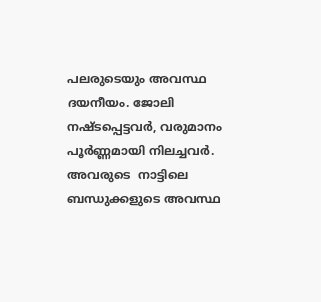പലരുടെയും അവസ്ഥ ദയനീയം. ജോലി നഷ്ടപ്പെട്ടവര്‍, വരുമാനം പൂര്‍ണ്ണമായി നിലച്ചവര്‍. അവരുടെ  നാട്ടിലെ ബന്ധുക്കളുടെ അവസ്ഥ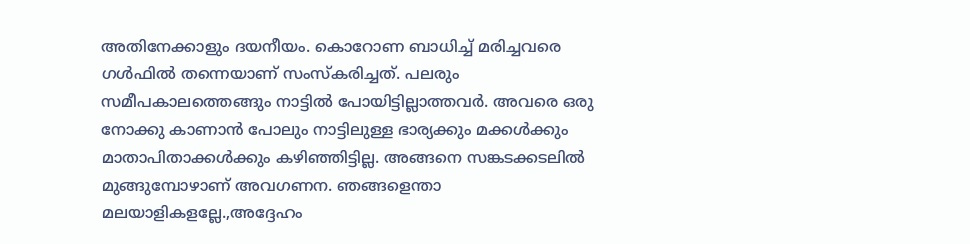അതിനേക്കാളും ദയനീയം. കൊറോണ ബാധിച്ച് മരിച്ചവരെ ഗള്‍ഫില്‍ തന്നെയാണ് സംസ്‌കരിച്ചത്. പലരും സമീപകാലത്തെങ്ങും നാട്ടില്‍ പോയിട്ടില്ലാത്തവര്‍. അവരെ ഒരു നോക്കു കാണാന്‍ പോലും നാട്ടിലുള്ള ഭാര്യക്കും മക്കള്‍ക്കും മാതാപിതാക്കള്‍ക്കും കഴിഞ്ഞിട്ടില്ല. അങ്ങനെ സങ്കടക്കടലില്‍ മുങ്ങുമ്പോഴാണ് അവഗണന. ഞങ്ങളെന്താ മലയാളികളല്ലേ.,അദ്ദേഹം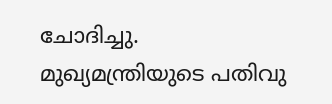ചോദിച്ചു. മുഖ്യമന്ത്രിയുടെ പതിവു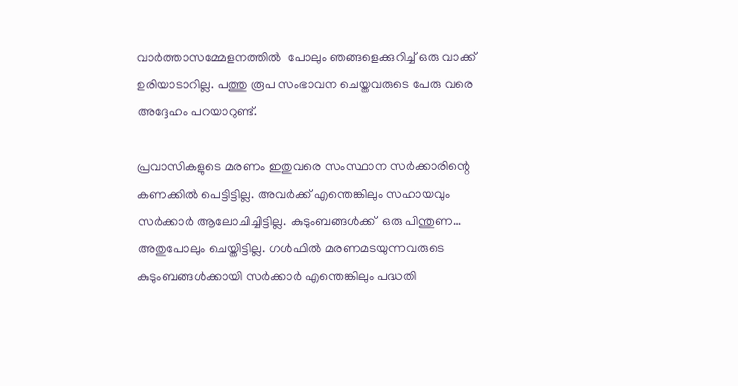വാര്‍ത്താസമ്മേളനത്തില്‍  പോലും ഞങ്ങളെക്കുറിച്ച് ഒരു വാക്ക് ഉരിയാടാറില്ല. പത്തു രൂപ സംഭാവന ചെയ്തവരുടെ പേരു വരെ അദ്ദേഹം പറയാറുണ്ട്.

പ്രവാസികളുടെ മരണം ഇതുവരെ സംസ്ഥാന സര്‍ക്കാരിന്റെ കണക്കില്‍ പെട്ടിട്ടില്ല. അവര്‍ക്ക് എന്തെങ്കിലും സഹായവും സര്‍ക്കാര്‍ ആലോചിച്ചിട്ടില്ല. കുടുംബങ്ങള്‍ക്ക്  ഒരു പിന്തുണ… അതുപോലും ചെയ്തിട്ടില്ല. ഗള്‍ഫില്‍ മരണമടയുന്നവരുടെ കുടുംബങ്ങള്‍ക്കായി സര്‍ക്കാര്‍ എന്തെങ്കിലും പദ്ധതി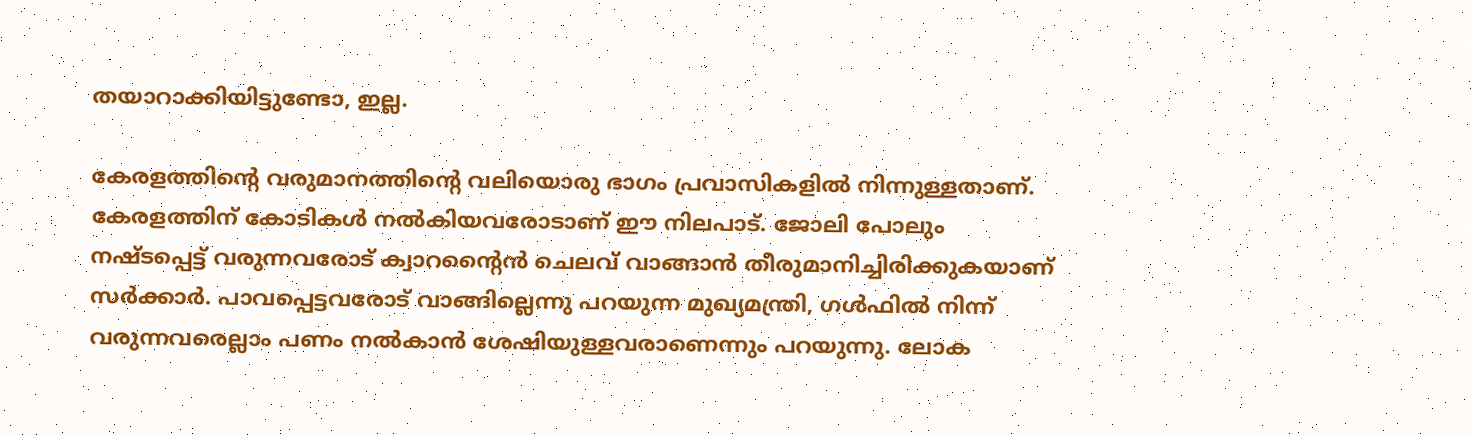തയാറാക്കിയിട്ടുണ്ടോ, ഇല്ല.

കേരളത്തിന്റെ വരുമാനത്തിന്റെ വലിയൊരു ഭാഗം പ്രവാസികളില്‍ നിന്നുള്ളതാണ്. കേരളത്തിന് കോടികള്‍ നല്‍കിയവരോടാണ് ഈ നിലപാട്. ജോലി പോലും നഷ്ടപ്പെട്ട് വരുന്നവരോട് ക്വാറന്റൈന്‍ ചെലവ് വാങ്ങാന്‍ തീരുമാനിച്ചിരിക്കുകയാണ് സര്‍ക്കാര്‍. പാവപ്പെട്ടവരോട് വാങ്ങില്ലെന്നു പറയുന്ന മുഖ്യമന്ത്രി, ഗള്‍ഫില്‍ നിന്ന് വരുന്നവരെല്ലാം പണം നല്‍കാന്‍ ശേഷിയുള്ളവരാണെന്നും പറയുന്നു. ലോക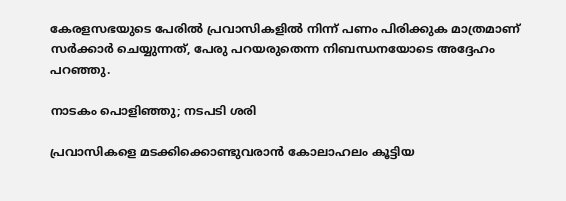കേരളസഭയുടെ പേരില്‍ പ്രവാസികളില്‍ നിന്ന് പണം പിരിക്കുക മാത്രമാണ് സര്‍ക്കാര്‍ ചെയ്യുന്നത്, പേരു പറയരുതെന്ന നിബന്ധനയോടെ അദ്ദേഹം പറഞ്ഞു.

നാടകം പൊളിഞ്ഞു; നടപടി ശരി

പ്രവാസികളെ മടക്കിക്കൊണ്ടുവരാന്‍ കോലാഹലം കൂട്ടിയ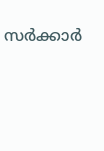സര്‍ക്കാര്‍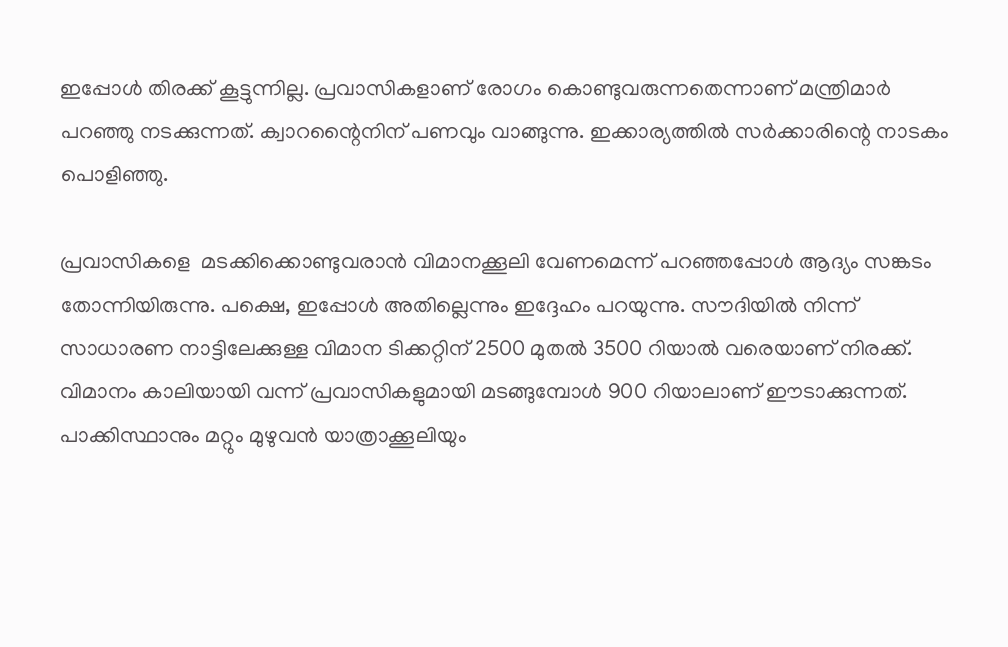ഇപ്പോള്‍ തിരക്ക് കൂട്ടുന്നില്ല. പ്രവാസികളാണ് രോഗം കൊണ്ടുവരുന്നതെന്നാണ് മന്ത്രിമാര്‍ പറഞ്ഞു നടക്കുന്നത്. ക്വാറന്റൈനിന് പണവും വാങ്ങുന്നു. ഇക്കാര്യത്തില്‍ സര്‍ക്കാരിന്റെ നാടകം പൊളിഞ്ഞു.

പ്രവാസികളെ  മടക്കിക്കൊണ്ടുവരാന്‍ വിമാനക്കൂലി വേണമെന്ന് പറഞ്ഞപ്പോള്‍ ആദ്യം സങ്കടം തോന്നിയിരുന്നു. പക്ഷെ, ഇപ്പോള്‍ അതില്ലെന്നും ഇദ്ദേഹം പറയുന്നു. സൗദിയില്‍ നിന്ന് സാധാരണ നാട്ടിലേക്കുള്ള വിമാന ടിക്കറ്റിന് 2500 മുതല്‍ 3500 റിയാല്‍ വരെയാണ് നിരക്ക്. വിമാനം കാലിയായി വന്ന് പ്രവാസികളുമായി മടങ്ങുമ്പോള്‍ 900 റിയാലാണ് ഈടാക്കുന്നത്. പാക്കിസ്ഥാനും മറ്റും മുഴുവന്‍ യാത്രാക്കൂലിയും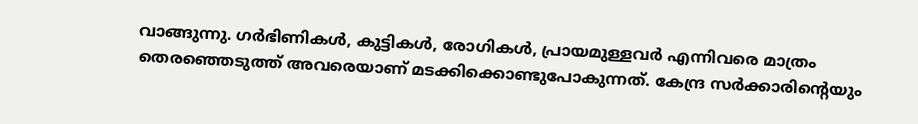വാങ്ങുന്നു. ഗര്‍ഭിണികള്‍, കുട്ടികള്‍, രോഗികള്‍, പ്രായമുള്ളവര്‍ എന്നിവരെ മാത്രം തെരഞ്ഞെടുത്ത് അവരെയാണ് മടക്കിക്കൊണ്ടുപോകുന്നത്. കേന്ദ്ര സര്‍ക്കാരിന്റെയും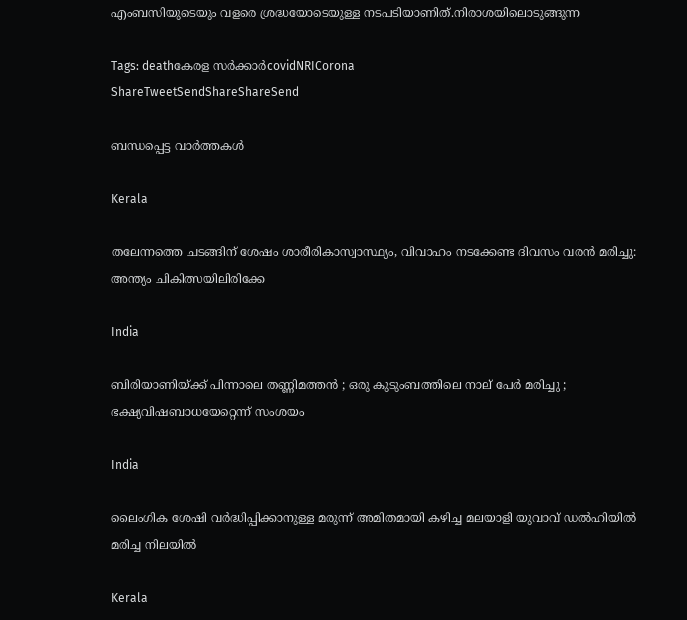എംബസിയുടെയും വളരെ ശ്രദ്ധയോടെയുള്ള നടപടിയാണിത്.നിരാശയിലൊടുങ്ങുന്ന

Tags: deathകേരള സര്‍ക്കാര്‍covidNRICorona
ShareTweetSendShareShareSend

ബന്ധപ്പെട്ട വാര്‍ത്തകള്‍

Kerala

തലേന്നത്തെ ചടങ്ങിന് ശേഷം ശാരീരികാസ്വാസ്ഥ്യം, വിവാഹം നടക്കേണ്ട ദിവസം വരൻ മരിച്ചു: അന്ത്യം ചികിത്സയിലിരിക്കേ

India

ബിരിയാണിയ്‌ക്ക് പിന്നാലെ തണ്ണിമത്തൻ ; ഒരു കുടുംബത്തിലെ നാല് പേർ മരിച്ചു ; ഭക്ഷ്യവിഷബാധയേറ്റെന്ന് സംശയം

India

ലൈംഗിക ശേഷി വർദ്ധിപ്പിക്കാനുള്ള മരുന്ന് അമിതമായി കഴിച്ച മലയാളി യുവാവ് ഡൽഹിയിൽ മരിച്ച നിലയിൽ

Kerala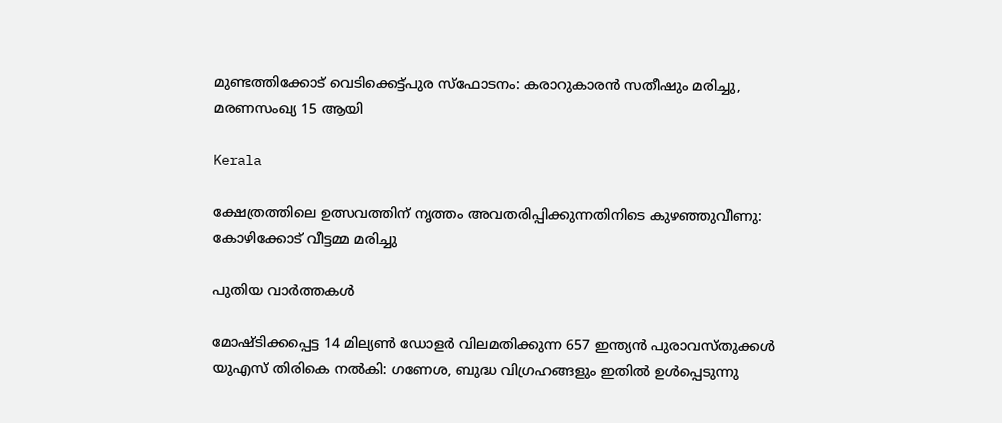മുണ്ടത്തിക്കോട് വെടിക്കെട്ട്പുര സ്ഫോടനം: കരാറുകാരന്‍ സതീഷും മരിച്ചു, മരണസംഖ്യ 15 ആയി

Kerala

ക്ഷേത്രത്തിലെ ഉത്സവത്തിന് നൃത്തം അവതരിപ്പിക്കുന്നതിനിടെ കുഴഞ്ഞുവീണു: കോഴിക്കോട് വീട്ടമ്മ മരിച്ചു

പുതിയ വാര്‍ത്തകള്‍

മോഷ്ടിക്കപ്പെട്ട 14 മില്യൺ ഡോളർ വിലമതിക്കുന്ന 657 ഇന്ത്യൻ പുരാവസ്തുക്കൾ യുഎസ് തിരികെ നൽകി: ഗണേശ, ബുദ്ധ വിഗ്രഹങ്ങളും ഇതിൽ ഉൾപ്പെടുന്നു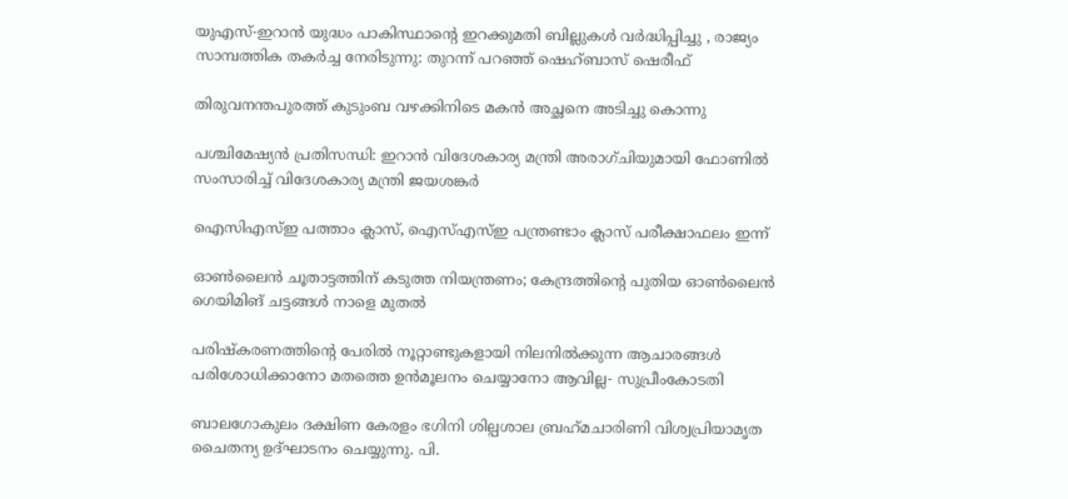യുഎസ്-ഇറാൻ യുദ്ധം പാകിസ്ഥാന്റെ ഇറക്കുമതി ബില്ലുകൾ വർദ്ധിപ്പിച്ചു , രാജ്യം സാമ്പത്തിക തകർച്ച നേരിടുന്നു: തുറന്ന് പറഞ്ഞ് ഷെഹ്ബാസ് ഷെരീഫ്

തിരുവനന്തപുരത്ത് കുടുംബ വഴക്കിനിടെ മകൻ അച്ഛനെ അടിച്ചു കൊന്നു

പശ്ചിമേഷ്യൻ പ്രതിസന്ധി: ഇറാൻ വിദേശകാര്യ മന്ത്രി അരാഗ്ചിയുമായി ഫോണിൽ സംസാരിച്ച് വിദേശകാര്യ മന്ത്രി ജയശങ്കർ

ഐസിഎസ്ഇ പത്താം ക്ലാസ്, ഐസ്എസ്ഇ പന്ത്രണ്ടാം ക്ലാസ് പരീക്ഷാഫലം ഇന്ന്

ഓൺലൈൻ ചൂതാട്ടത്തിന് കടുത്ത നിയന്ത്രണം; കേന്ദ്രത്തിന്റെ പുതിയ ഓൺലൈൻ ഗെയിമിങ് ചട്ടങ്ങൾ നാളെ മുതൽ

പരിഷ്കരണത്തിന്റെ പേരിൽ നൂറ്റാണ്ടുകളായി നിലനിൽക്കുന്ന ആചാരങ്ങൾ പരിശോധിക്കാനോ മതത്തെ ഉൻമൂലനം ചെയ്യാനോ ആവില്ല- സുപ്രീംകോടതി

ബാലഗോകുലം ദക്ഷിണ കേരളം ഭഗിനി ശില്പശാല ബ്രഹ്‌മചാരിണി വിശ്വപ്രിയാമൃത ചൈതന്യ ഉദ്ഘാടനം ചെയ്യുന്നു. പി.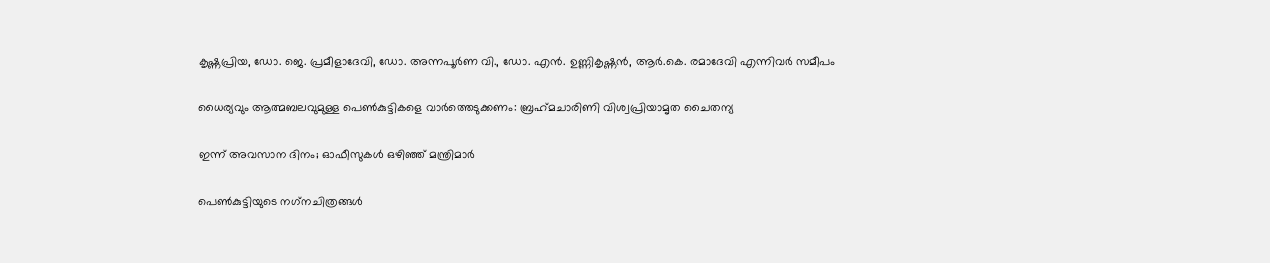കൃഷ്ണപ്രിയ, ഡോ. ജെ. പ്രമീളാദേവി, ഡോ. അന്നപൂര്‍ണ വി., ഡോ. എന്‍. ഉണ്ണികൃഷ്ണന്‍, ആര്‍.കെ. രമാദേവി എന്നിവര്‍ സമീപം

ധൈര്യവും ആത്മബലവുമുള്ള പെണ്‍കുട്ടികളെ വാര്‍ത്തെടുക്കണം: ബ്രഹ്‌മചാരിണി വിശ്വപ്രിയാമൃത ചൈതന്യ

ഇന്ന് അവസാന ദിനം; ഓഫീസുകള്‍ ഒഴിഞ്ഞ് മന്ത്രിമാര്‍

പെണ്‍കുട്ടിയുടെ നഗ്‌നചിത്രങ്ങള്‍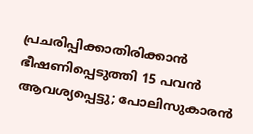പ്രചരിപ്പിക്കാതിരിക്കാൻ ഭീഷണിപ്പെടുത്തി 15 പവന്‍ ആവശ്യപ്പെട്ടു; പോലിസുകാരന്‍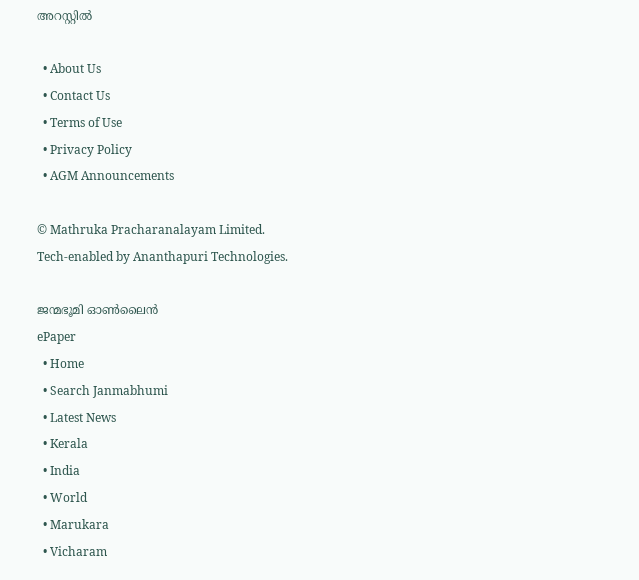അറസ്റ്റില്‍

  • About Us
  • Contact Us
  • Terms of Use
  • Privacy Policy
  • AGM Announcements

© Mathruka Pracharanalayam Limited.
Tech-enabled by Ananthapuri Technologies.

ജന്മഭൂമി ഓണ്‍ലൈന്‍
ePaper
  • Home
  • Search Janmabhumi
  • Latest News
  • Kerala
  • India
  • World
  • Marukara
  • Vicharam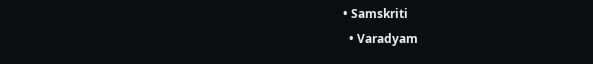• Samskriti
  • Varadyam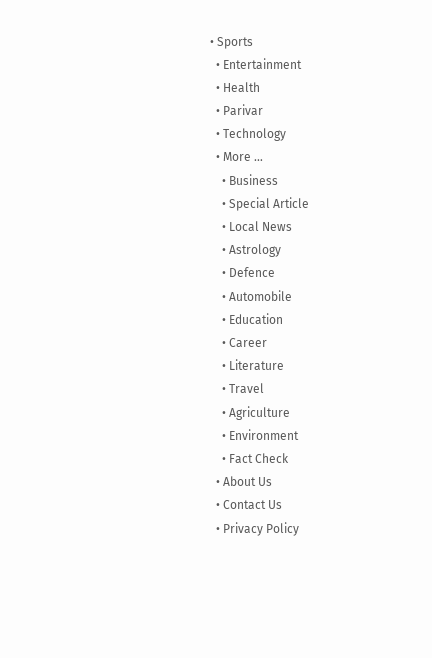• Sports
  • Entertainment
  • Health
  • Parivar
  • Technology
  • More …
    • Business
    • Special Article
    • Local News
    • Astrology
    • Defence
    • Automobile
    • Education
    • Career
    • Literature
    • Travel
    • Agriculture
    • Environment
    • Fact Check
  • About Us
  • Contact Us
  • Privacy Policy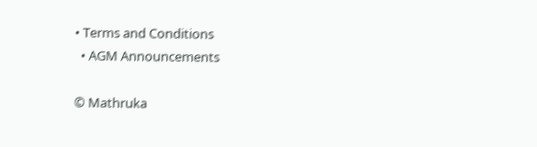• Terms and Conditions
  • AGM Announcements

© Mathruka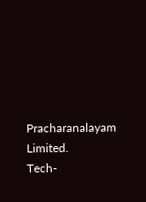Pracharanalayam Limited.
Tech-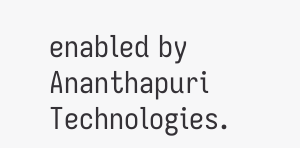enabled by Ananthapuri Technologies.